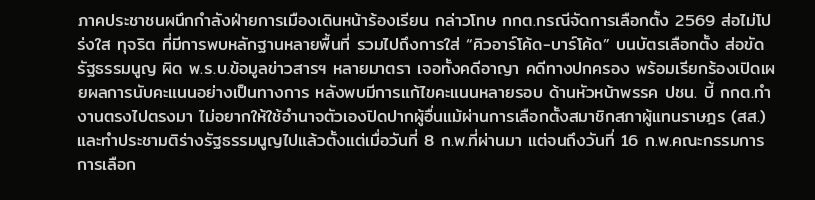ภาคประชาชนผนึกกำลังฝ่ายการเมืองเดินหน้าร้องเรียน กล่าวโทษ กกต.กรณีจัดการเลือกตั้ง 2569 ส่อไม่โปร่งใส ทุจริต ที่มีการพบหลักฐานหลายพื้นที่ รวมไปถึงการใส่ “คิวอาร์โค้ด-บาร์โค้ด” บนบัตรเลือกตั้ง ส่อขัดรัฐธรรมนูญ ผิด พ.ร.บ.ข้อมูลข่าวสารฯ หลายมาตรา เจอทั้งคดีอาญา คดีทางปกครอง พร้อมเรียกร้องเปิดเผยผลการนับคะแนนอย่างเป็นทางการ หลังพบมีการแก้ไขคะแนนหลายรอบ ด้านหัวหน้าพรรค ปชน. บี้ กกต.ทำงานตรงไปตรงมา ไม่อยากให้ใช้อำนาจตัวเองปิดปากผู้อื่นแม้ผ่านการเลือกตั้งสมาชิกสภาผู้แทนราษฎร (สส.) และทำประชามติร่างรัฐธรรมนูญไปแล้วตั้งแต่เมื่อวันที่ 8 ก.พ.ที่ผ่านมา แต่จนถึงวันที่ 16 ก.พ.คณะกรรมการการเลือก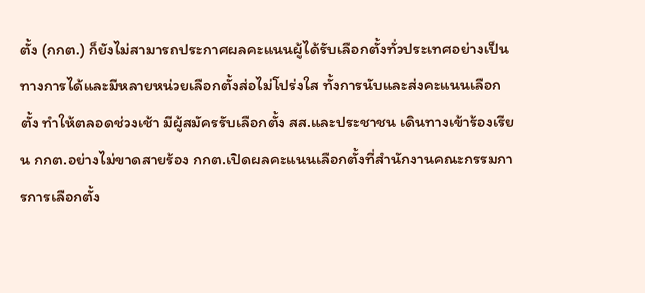ตั้ง (กกต.) ก็ยังไม่สามารถประกาศผลคะแนนผู้ได้รับเลือกตั้งทั่วประเทศอย่างเป็นทางการได้และมีหลายหน่วยเลือกตั้งส่อไม่โปร่งใส ทั้งการนับและส่งคะแนนเลือกตั้ง ทำให้ตลอดช่วงเช้า มีผู้สมัครรับเลือกตั้ง สส.และประชาชน เดินทางเข้าร้องเรียน กกต.อย่างไม่ขาดสายร้อง กกต.เปิดผลคะแนนเลือกตั้งที่สำนักงานคณะกรรมการการเลือกตั้ง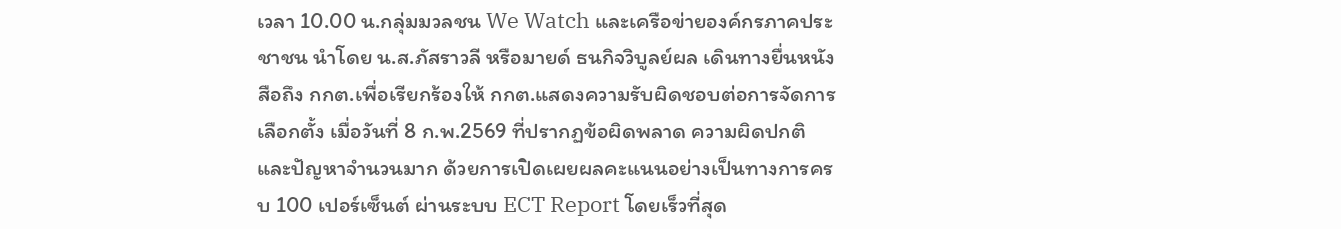เวลา 10.00 น.กลุ่มมวลชน We Watch และเครือข่ายองค์กรภาคประชาชน นำโดย น.ส.ภัสราวลี หรือมายด์ ธนกิจวิบูลย์ผล เดินทางยื่นหนังสือถึง กกต.เพื่อเรียกร้องให้ กกต.แสดงความรับผิดชอบต่อการจัดการเลือกตั้ง เมื่อวันที่ 8 ก.พ.2569 ที่ปรากฏข้อผิดพลาด ความผิดปกติ และปัญหาจำนวนมาก ด้วยการเปิดเผยผลคะแนนอย่างเป็นทางการครบ 100 เปอร์เซ็นต์ ผ่านระบบ ECT Report โดยเร็วที่สุด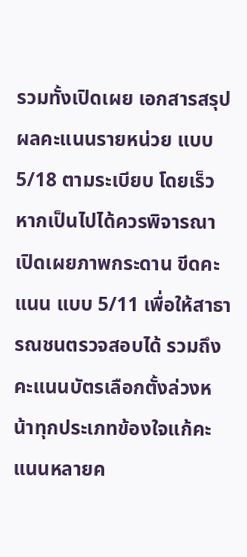รวมทั้งเปิดเผย เอกสารสรุปผลคะแนนรายหน่วย แบบ 5/18 ตามระเบียบ โดยเร็ว หากเป็นไปได้ควรพิจารณาเปิดเผยภาพกระดาน ขีดคะแนน แบบ 5/11 เพื่อให้สาธารณชนตรวจสอบได้ รวมถึงคะแนนบัตรเลือกตั้งล่วงหน้าทุกประเภทข้องใจแก้คะแนนหลายค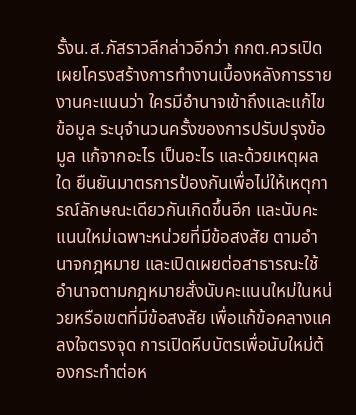รั้งน.ส.ภัสราวลีกล่าวอีกว่า กกต.ควรเปิดเผยโครงสร้างการทำงานเบื้องหลังการรายงานคะแนนว่า ใครมีอำนาจเข้าถึงและแก้ไขข้อมูล ระบุจำนวนครั้งของการปรับปรุงข้อมูล แก้จากอะไร เป็นอะไร และด้วยเหตุผลใด ยืนยันมาตรการป้องกันเพื่อไม่ให้เหตุการณ์ลักษณะเดียวกันเกิดขึ้นอีก และนับคะแนนใหม่เฉพาะหน่วยที่มีข้อสงสัย ตามอำนาจกฎหมาย และเปิดเผยต่อสาธารณะใช้อำนาจตามกฎหมายสั่งนับคะแนนใหม่ในหน่วยหรือเขตที่มีข้อสงสัย เพื่อแก้ข้อคลางแคลงใจตรงจุด การเปิดหีบบัตรเพื่อนับใหม่ต้องกระทำต่อห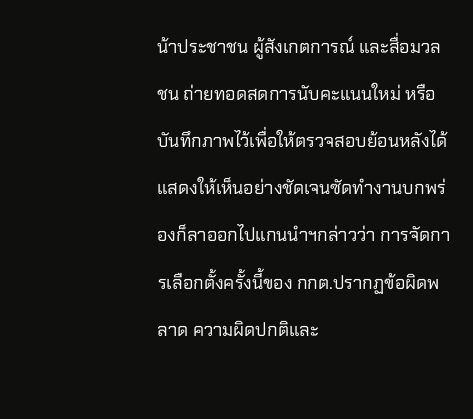น้าประชาชน ผู้สังเกตการณ์ และสื่อมวลชน ถ่ายทอดสดการนับคะแนนใหม่ หรือบันทึกภาพไว้เพื่อให้ตรวจสอบย้อนหลังได้ แสดงให้เห็นอย่างชัดเจนซัดทำงานบกพร่องก็ลาออกไปแกนนำฯกล่าวว่า การจัดการเลือกตั้งครั้งนี้ของ กกต.ปรากฏข้อผิดพลาด ความผิดปกติและ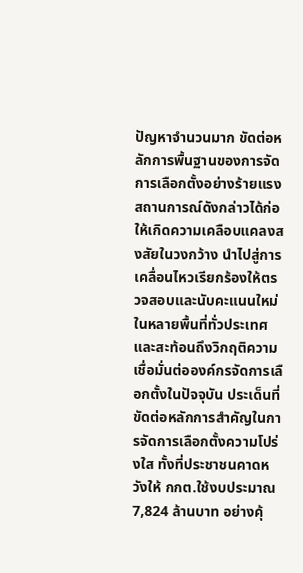ปัญหาจำนวนมาก ขัดต่อหลักการพื้นฐานของการจัดการเลือกตั้งอย่างร้ายแรง สถานการณ์ดังกล่าวได้ก่อให้เกิดความเคลือบแคลงสงสัยในวงกว้าง นำไปสู่การเคลื่อนไหวเรียกร้องให้ตรวจสอบและนับคะแนนใหม่ในหลายพื้นที่ทั่วประเทศ และสะท้อนถึงวิกฤติความเชื่อมั่นต่อองค์กรจัดการเลือกตั้งในปัจจุบัน ประเด็นที่ขัดต่อหลักการสำคัญในการจัดการเลือกตั้งความโปร่งใส ทั้งที่ประชาชนคาดหวังให้ กกต.ใช้งบประมาณ 7,824 ล้านบาท อย่างคุ้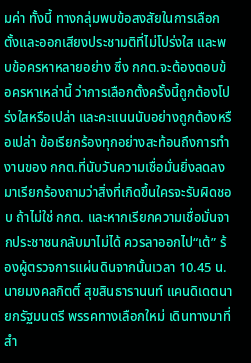มค่า ทั้งนี้ ทางกลุ่มพบข้อสงสัยในการเลือกตั้งและออกเสียงประชามติที่ไม่โปร่งใส และพบข้อครหาหลายอย่าง ซึ่ง กกต.จะต้องตอบข้อครหาเหล่านี้ ว่าการเลือกตั้งครั้งนี้ถูกต้องโปร่งใสหรือเปล่า และคะแนนนับอย่างถูกต้องหรือเปล่า ข้อเรียกร้องทุกอย่างสะท้อนถึงการทำงานของ กกต.ที่นับวันความเชื่อมั่นยิ่งลดลง มาเรียกร้องถามว่าสิ่งที่เกิดขึ้นใครจะรับผิดชอบ ถ้าไม่ใช่ กกต. และหากเรียกความเชื่อมั่นจากประชาชนกลับมาไม่ได้ ควรลาออกไป“เต้” ร้องผู้ตรวจการแผ่นดินจากนั้นเวลา 10.45 น. นายมงคลกิตติ์ สุขสินธารานนท์ แคนดิเดตนายกรัฐมนตรี พรรคทางเลือกใหม่ เดินทางมาที่สำ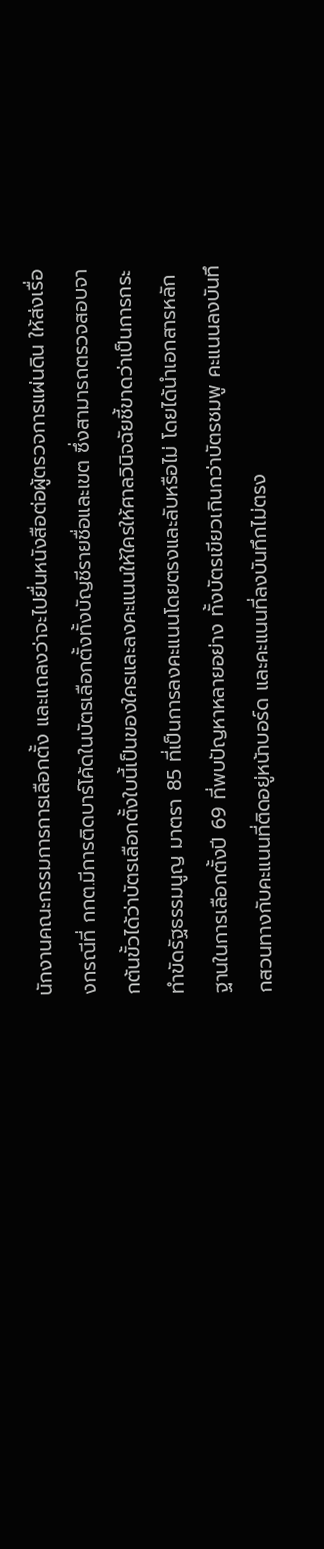นักงานคณะกรรมการการเลือกตั้ง และแถลงว่าจะไปยื่นหนังสือต่อผู้ตรวจการแผ่นดิน ให้ส่งเรื่องกรณีที่ กกต.มีการติดบาร์โค้ดในบัตรเลือกตั้งทั้งบัญชีรายชื่อและเขต ซึ่งสามารถตรวจสอบจากต้นขั้วได้ว่าบัตรเลือกตั้งใบนี้เป็นของใครและลงคะแนนให้ใครให้ศาลวินิจฉัยชี้ขาดว่าเป็นการกระทำขัดรัฐธรรมนูญ มาตรา 85 ที่เป็นการลงคะแนนโดยตรงและลับหรือไม่ โดยได้นำเอกสารหลักฐานในการเลือกตั้งปี 69 ที่พบปัญหาหลายอย่าง ทั้งบัตรเขียวเกินกว่าบัตรชมพู คะแนนลงบันทึกสวนทางกับคะแนนที่ติดอยู่หน้าบอร์ด และคะแนนที่ลงบันทึกไม่ตรง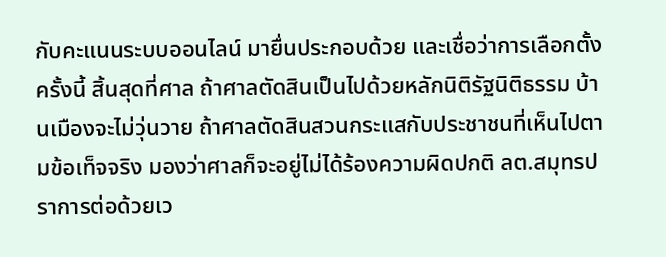กับคะแนนระบบออนไลน์ มายื่นประกอบด้วย และเชื่อว่าการเลือกตั้งครั้งนี้ สิ้นสุดที่ศาล ถ้าศาลตัดสินเป็นไปด้วยหลักนิติรัฐนิติธรรม บ้านเมืองจะไม่วุ่นวาย ถ้าศาลตัดสินสวนกระแสกับประชาชนที่เห็นไปตามข้อเท็จจริง มองว่าศาลก็จะอยู่ไม่ได้ร้องความผิดปกติ ลต.สมุทรปราการต่อด้วยเว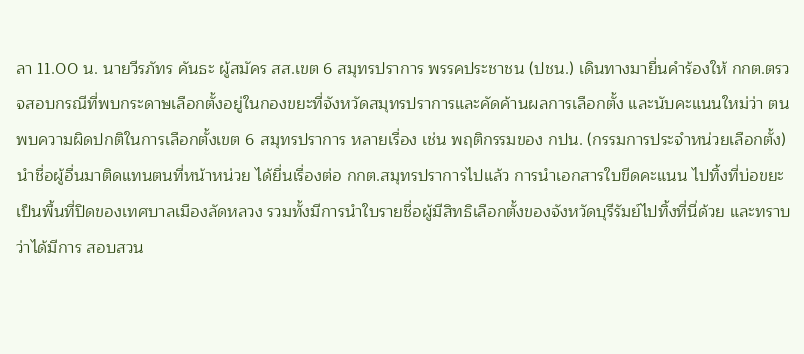ลา 11.00 น. นายวีรภัทร คันธะ ผู้สมัคร สส.เขต 6 สมุทรปราการ พรรคประชาชน (ปชน.) เดินทางมายื่นคำร้องให้ กกต.ตรวจสอบกรณีที่พบกระดาษเลือกตั้งอยู่ในกองขยะที่จังหวัดสมุทรปราการและคัดค้านผลการเลือกตั้ง และนับคะแนนใหม่ว่า ตนพบความผิดปกติในการเลือกตั้งเขต 6 สมุทรปราการ หลายเรื่อง เช่น พฤติกรรมของ กปน. (กรรมการประจำหน่วยเลือกตั้ง) นำชื่อผู้อื่นมาติดแทนตนที่หน้าหน่วย ได้ยื่นเรื่องต่อ กกต.สมุทรปราการไปแล้ว การนำเอกสารใบขีดคะแนน ไปทิ้งที่บ่อขยะ เป็นพื้นที่ปิดของเทศบาลเมืองลัดหลวง รวมทั้งมีการนำใบรายชื่อผู้มีสิทธิเลือกตั้งของจังหวัดบุรีรัมย์ไปทิ้งที่นี่ด้วย และทราบว่าได้มีการ สอบสวน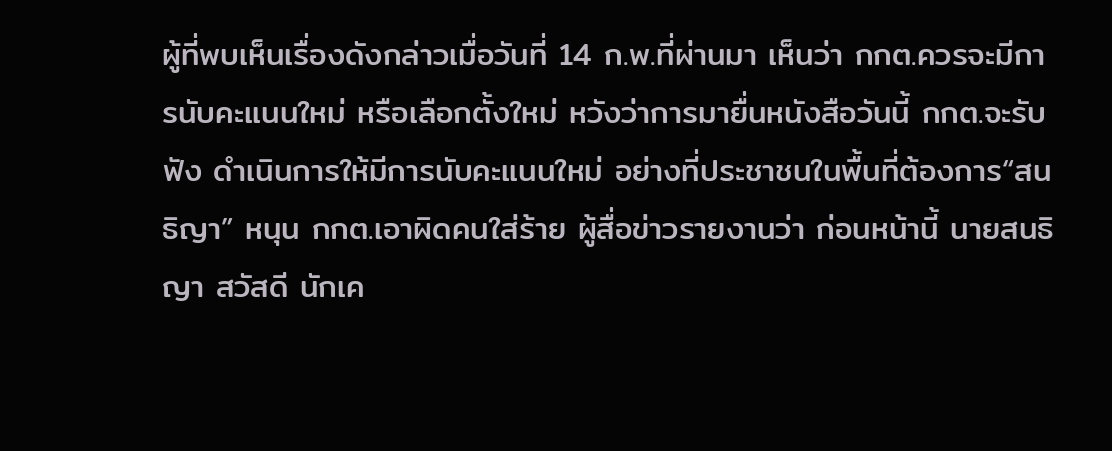ผู้ที่พบเห็นเรื่องดังกล่าวเมื่อวันที่ 14 ก.พ.ที่ผ่านมา เห็นว่า กกต.ควรจะมีการนับคะแนนใหม่ หรือเลือกตั้งใหม่ หวังว่าการมายื่นหนังสือวันนี้ กกต.จะรับฟัง ดำเนินการให้มีการนับคะแนนใหม่ อย่างที่ประชาชนในพื้นที่ต้องการ“สนธิญา” หนุน กกต.เอาผิดคนใส่ร้าย ผู้สื่อข่าวรายงานว่า ก่อนหน้านี้ นายสนธิญา สวัสดี นักเค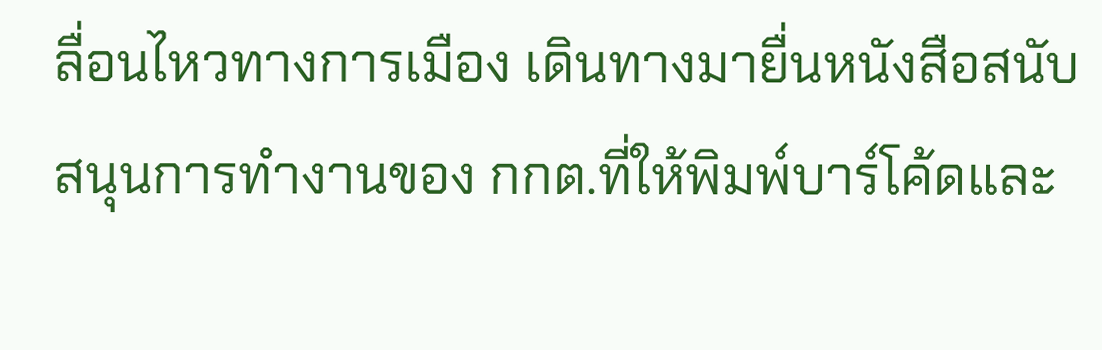ลื่อนไหวทางการเมือง เดินทางมายื่นหนังสือสนับสนุนการทำงานของ กกต.ที่ให้พิมพ์บาร์โค้ดและ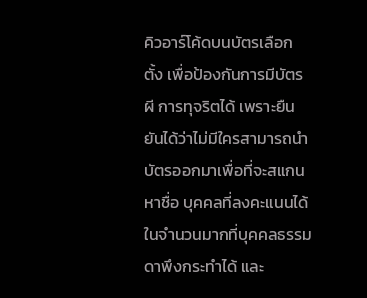คิวอาร์โค้ดบนบัตรเลือกตั้ง เพื่อป้องกันการมีบัตรผี การทุจริตได้ เพราะยืนยันได้ว่าไม่มีใครสามารถนำบัตรออกมาเพื่อที่จะสแกนหาชื่อ บุคคลที่ลงคะแนนได้ในจำนวนมากที่บุคคลธรรมดาพึงกระทำได้ และ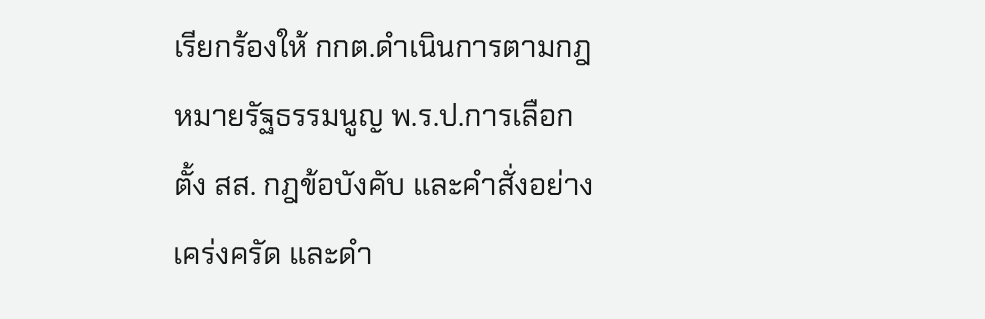เรียกร้องให้ กกต.ดำเนินการตามกฎหมายรัฐธรรมนูญ พ.ร.ป.การเลือกตั้ง สส. กฎข้อบังคับ และคำสั่งอย่างเคร่งครัด และดำ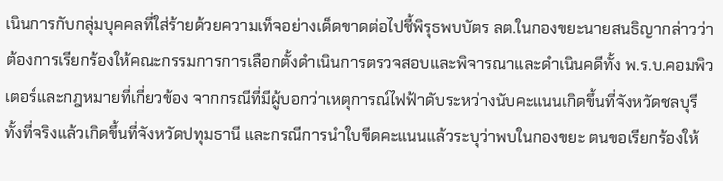เนินการกับกลุ่มบุคคลที่ใส่ร้ายด้วยความเท็จอย่างเด็ดขาดต่อไปชี้พิรุธพบบัตร ลต.ในกองขยะนายสนธิญากล่าวว่า ต้องการเรียกร้องให้คณะกรรมการการเลือกตั้งดำเนินการตรวจสอบและพิจารณาและดำเนินคดีทั้ง พ.ร.บ.คอมพิวเตอร์และกฎหมายที่เกี่ยวข้อง จากกรณีที่มีผู้บอกว่าเหตุการณ์ไฟฟ้าดับระหว่างนับคะแนนเกิดขึ้นที่จังหวัดชลบุรี ทั้งที่จริงแล้วเกิดขึ้นที่จังหวัดปทุมธานี และกรณีการนำใบขีดคะแนนแล้วระบุว่าพบในกองขยะ ตนขอเรียกร้องให้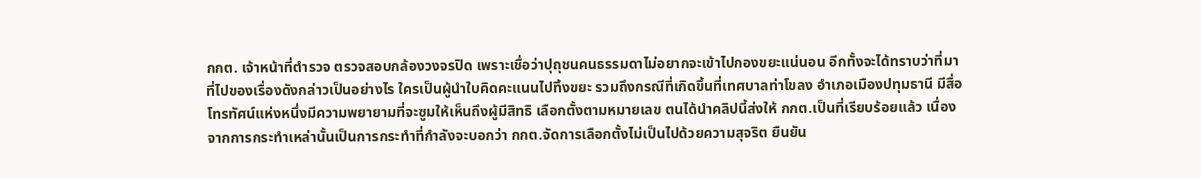กกต. เจ้าหน้าที่ตำรวจ ตรวจสอบกล้องวงจรปิด เพราะเชื่อว่าปุถุชนคนธรรมดาไม่อยากจะเข้าไปกองขยะแน่นอน อีกทั้งจะได้ทราบว่าที่มาที่ไปของเรื่องดังกล่าวเป็นอย่างไร ใครเป็นผู้นำใบคิดคะแนนไปทิ้งขยะ รวมถึงกรณีที่เกิดขึ้นที่เทศบาลท่าโขลง อำเภอเมืองปทุมธานี มีสื่อโทรทัศน์แห่งหนึ่งมีความพยายามที่จะซูมให้เห็นถึงผู้มีสิทธิ เลือกตั้งตามหมายเลข ตนได้นำคลิปนี้ส่งให้ กกต.เป็นที่เรียบร้อยแล้ว เนื่องจากการกระทำเหล่านั้นเป็นการกระทำที่กำลังจะบอกว่า กกต.จัดการเลือกตั้งไม่เป็นไปด้วยความสุจริต ยืนยัน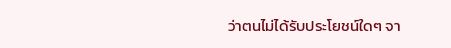ว่าตนไม่ได้รับประโยชน์ใดๆ จา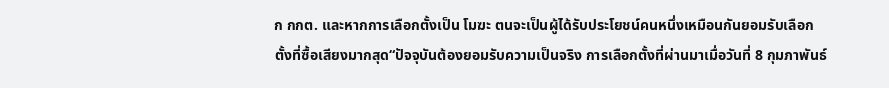ก กกต. และหากการเลือกตั้งเป็น โมฆะ ตนจะเป็นผู้ได้รับประโยชน์คนหนึ่งเหมือนกันยอมรับเลือกตั้งที่ซื้อเสียงมากสุด“ปัจจุบันต้องยอมรับความเป็นจริง การเลือกตั้งที่ผ่านมาเมื่อวันที่ 8 กุมภาพันธ์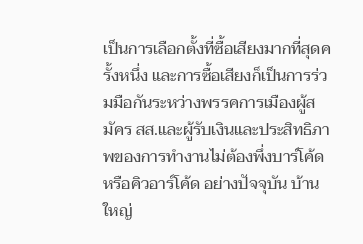เป็นการเลือกตั้งที่ซื้อเสียงมากที่สุดครั้งหนึ่ง และการซื้อเสียงก็เป็นการร่วมมือกันระหว่างพรรคการเมืองผู้สมัคร สส.และผู้รับเงินและประสิทธิภาพของการทำงานไม่ต้องพึ่งบาร์โค้ดหรือคิวอาร์โค้ด อย่างปัจจุบัน บ้านใหญ่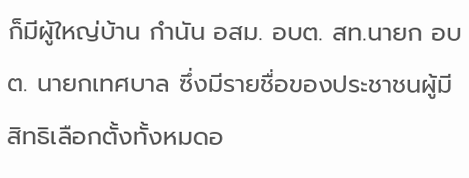ก็มีผู้ใหญ่บ้าน กำนัน อสม. อบต. สท.นายก อบต. นายกเทศบาล ซึ่งมีรายชื่อของประชาชนผู้มีสิทธิเลือกตั้งทั้งหมดอ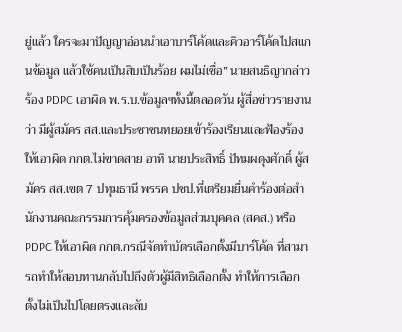ยู่แล้ว ใครจะมาปัญญาอ่อนนำเอาบาร์โค้ดและคิวอาร์โค้ดไปสแกนข้อมูล แล้วใช้คนเป็นสิบเป็นร้อย ผมไม่เชื่อ” นายสนธิญากล่าวร้อง PDPC เอาผิด พ.ร.บ.ข้อมูลฯทั้งนี้ตลอดวัน ผู้สื่อข่าวรายงานว่า มีผู้สมัคร สส.และประชาชนทยอยเข้าร้องเรียนและฟ้องร้องให้เอาผิด กกต.ไม่ขาดสาย อาทิ นายประสิทธิ์ ปัทมผดุงศักดิ์ ผู้สมัคร สส.เขต 7 ปทุมธานี พรรค ปชป.ที่เตรียมยื่นคำร้องต่อสำนักงานคณะกรรมการคุ้มครองข้อมูลส่วนบุคคล (สคส.) หรือ PDPC ให้เอาผิด กกต.กรณีจัดทำบัตรเลือกตั้งมีบาร์โค้ด ที่สามารถทำให้สอบทานกลับไปถึงตัวผู้มีสิทธิเลือกตั้ง ทำให้การเลือกตั้งไม่เป็นไปโดยตรงและลับ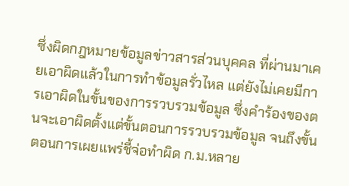ซึ่งผิดกฎหมายข้อมูลข่าวสารส่วนบุคคล ที่ผ่านมาเคยเอาผิดแล้วในการทำข้อมูลรั่วไหล แต่ยังไม่เคยมีการเอาผิดในขั้นของการรวบรวมข้อมูล ซึ่งคำร้องของตนจะเอาผิดตั้งแต่ขั้นตอนการรวบรวมข้อมูล จนถึงขั้นตอนการเผยแพร่ชี้จ่อทำผิด ก.ม.หลาย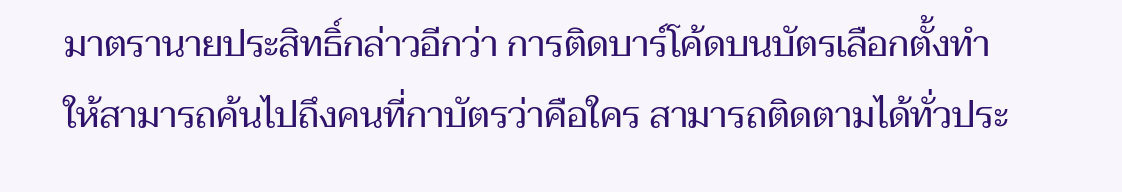มาตรานายประสิทธิ์กล่าวอีกว่า การติดบาร์โค้ดบนบัตรเลือกตั้งทำให้สามารถค้นไปถึงคนที่กาบัตรว่าคือใคร สามารถติดตามได้ทั่วประ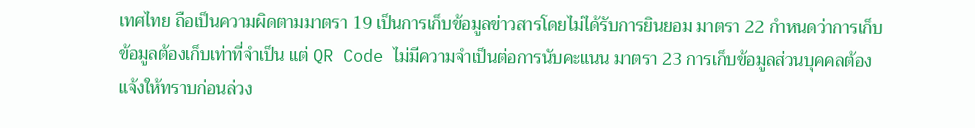เทศไทย ถือเป็นความผิดตามมาตรา 19 เป็นการเก็บข้อมูลข่าวสารโดยไม่ได้รับการยินยอม มาตรา 22 กำหนดว่าการเก็บข้อมูลต้องเก็บเท่าที่จำเป็น แต่ QR Code ไม่มีความจำเป็นต่อการนับคะแนน มาตรา 23 การเก็บข้อมูลส่วนบุคคลต้องแจ้งให้ทราบก่อนล่วง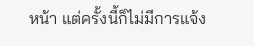หน้า แต่ครั้งนี้ก็ไม่มีการแจ้ง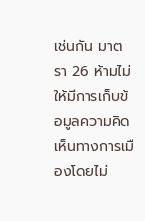เช่นกัน มาตรา 26 ห้ามไม่ให้มีการเก็บข้อมูลความคิดเห็นทางการเมืองโดยไม่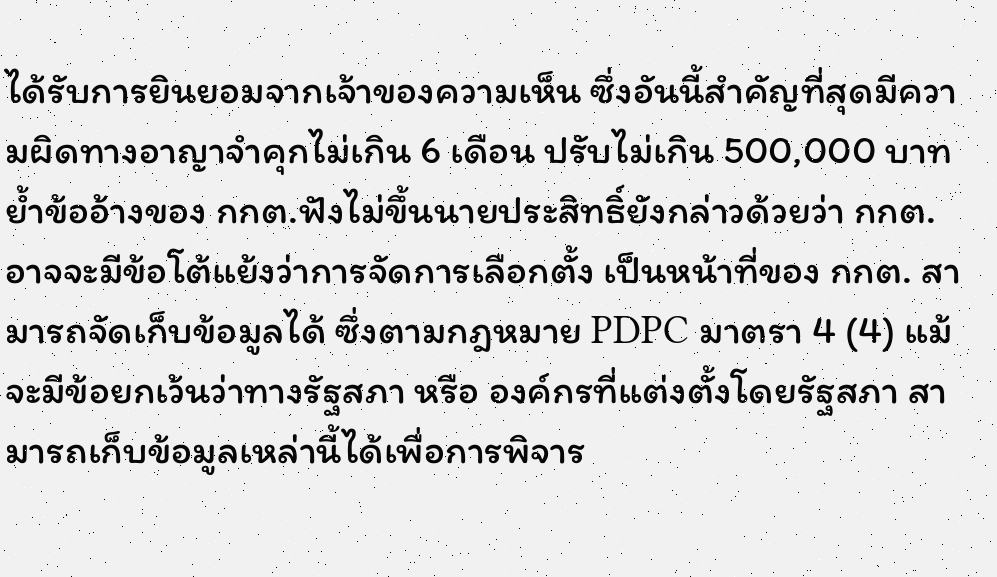ได้รับการยินยอมจากเจ้าของความเห็น ซึ่งอันนี้สำคัญที่สุดมีความผิดทางอาญาจำคุกไม่เกิน 6 เดือน ปรับไม่เกิน 500,000 บาทย้ำข้ออ้างของ กกต.ฟังไม่ขึ้นนายประสิทธิ์ยังกล่าวด้วยว่า กกต.อาจจะมีข้อโต้แย้งว่าการจัดการเลือกตั้ง เป็นหน้าที่ของ กกต. สามารถจัดเก็บข้อมูลได้ ซึ่งตามกฎหมาย PDPC มาตรา 4 (4) แม้จะมีข้อยกเว้นว่าทางรัฐสภา หรือ องค์กรที่แต่งตั้งโดยรัฐสภา สามารถเก็บข้อมูลเหล่านี้ได้เพื่อการพิจาร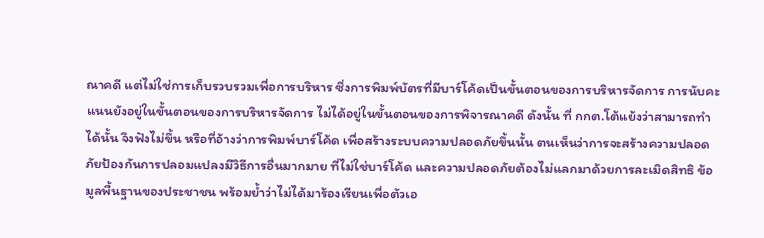ณาคดี แต่ไม่ใช่การเก็บรวบรวมเพื่อการบริหาร ซึ่งการพิมพ์บัตรที่มีบาร์โค้ดเป็นขั้นตอนของการบริหารจัดการ การนับคะแนนยังอยู่ในขั้นตอนของการบริหารจัดการ ไม่ได้อยู่ในขั้นตอนของการพิจารณาคดี ดังนั้น ที่ กกต.โต้แย้งว่าสามารถทำได้นั้น จึงฟังไม่ขึ้น หรือที่อ้างว่าการพิมพ์บาร์โค้ด เพื่อสร้างระบบความปลอดภัยขึ้นนั้น ตนเห็นว่าการจะสร้างความปลอดภัยป้องกันการปลอมแปลงมีวิธีการอื่นมากมาย ที่ไม่ใช่บาร์โค้ด และความปลอดภัยต้องไม่แลกมาด้วยการละเมิดสิทธิ ข้อมูลพื้นฐานของประชาชน พร้อมย้ำว่าไม่ได้มาร้องเรียนเพื่อตัวเอ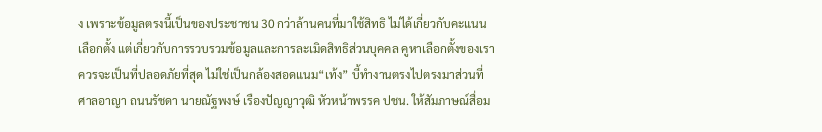ง เพราะข้อมูลตรงนี้เป็นของประชาชน 30 กว่าล้านคนที่มาใช้สิทธิ ไม่ได้เกี่ยวกับคะแนนเลือกตั้ง แต่เกี่ยวกับการรวบรวมข้อมูลและการละเมิดสิทธิส่วนบุคคล คูหาเลือกตั้งของเราควรจะเป็นที่ปลอดภัยที่สุด ไม่ใช่เป็นกล้องสอดแนม“เท้ง” บี้ทำงานตรงไปตรงมาส่วนที่ศาลอาญา ถนนรัชดา นายณัฐพงษ์ เรืองปัญญาวุฒิ หัวหน้าพรรค ปชน. ให้สัมภาษณ์สื่อม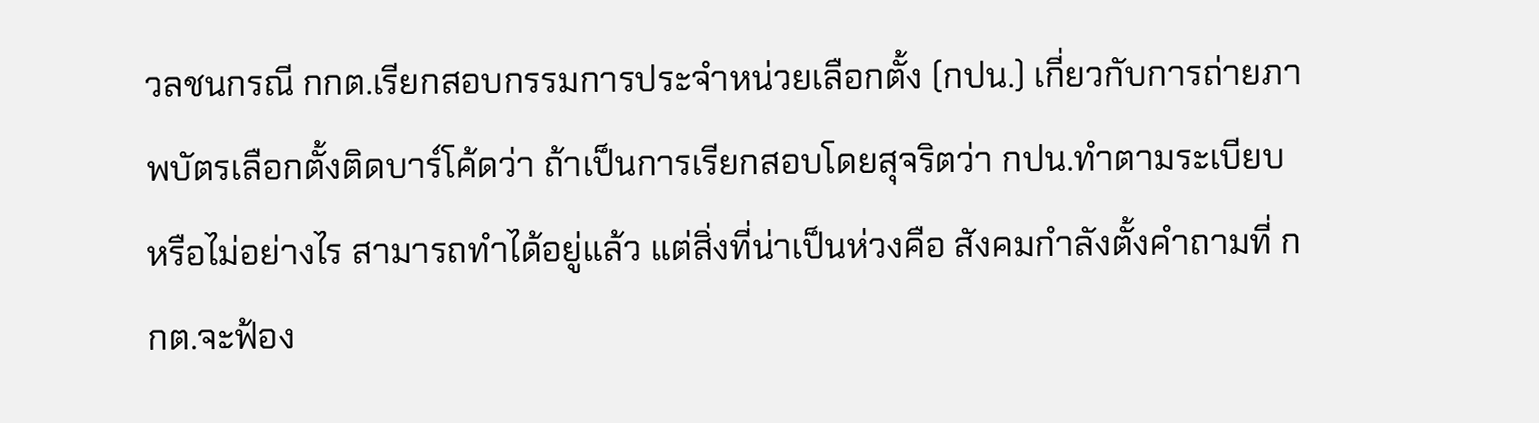วลชนกรณี กกต.เรียกสอบกรรมการประจำหน่วยเลือกตั้ง (กปน.) เกี่ยวกับการถ่ายภาพบัตรเลือกตั้งติดบาร์โค้ดว่า ถ้าเป็นการเรียกสอบโดยสุจริตว่า กปน.ทำตามระเบียบหรือไม่อย่างไร สามารถทำได้อยู่แล้ว แต่สิ่งที่น่าเป็นห่วงคือ สังคมกำลังตั้งคำถามที่ กกต.จะฟ้อง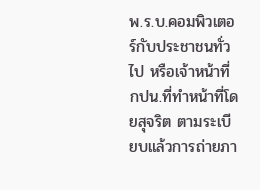พ.ร.บ.คอมพิวเตอร์กับประชาชนทั่วไป หรือเจ้าหน้าที่ กปน.ที่ทำหน้าที่โดยสุจริต ตามระเบียบแล้วการถ่ายภา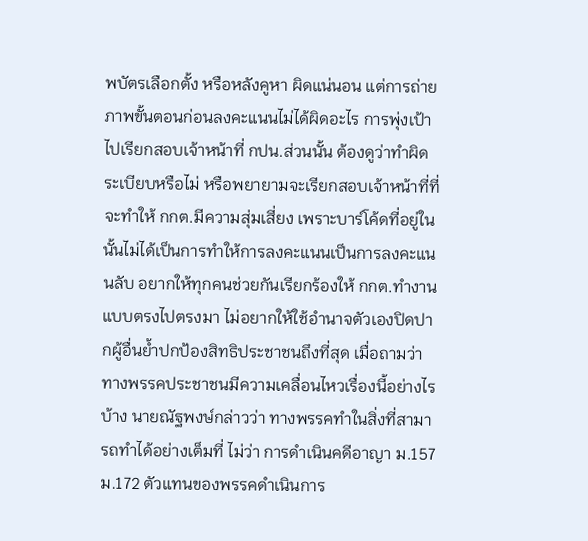พบัตรเลือกตั้ง หรือหลังคูหา ผิดแน่นอน แต่การถ่ายภาพขั้นตอนก่อนลงคะแนนไม่ได้ผิดอะไร การพุ่งเป้าไปเรียกสอบเจ้าหน้าที่ กปน.ส่วนนั้น ต้องดูว่าทำผิดระเบียบหรือไม่ หรือพยายามจะเรียกสอบเจ้าหน้าที่ที่จะทำให้ กกต.มีความสุ่มเสี่ยง เพราะบาร์โค้ดที่อยู่ในนั้นไม่ได้เป็นการทำให้การลงคะแนนเป็นการลงคะแนนลับ อยากให้ทุกคนช่วยกันเรียกร้องให้ กกต.ทำงานแบบตรงไปตรงมา ไม่อยากให้ใช้อำนาจตัวเองปิดปากผู้อื่นย้ำปกป้องสิทธิประชาชนถึงที่สุด เมื่อถามว่า ทางพรรคประชาชนมีความเคลื่อนไหวเรื่องนี้อย่างไรบ้าง นายณัฐพงษ์กล่าวว่า ทางพรรคทำในสิ่งที่สามารถทำได้อย่างเต็มที่ ไม่ว่า การดำเนินคดีอาญา ม.157 ม.172 ตัวแทนของพรรคดำเนินการ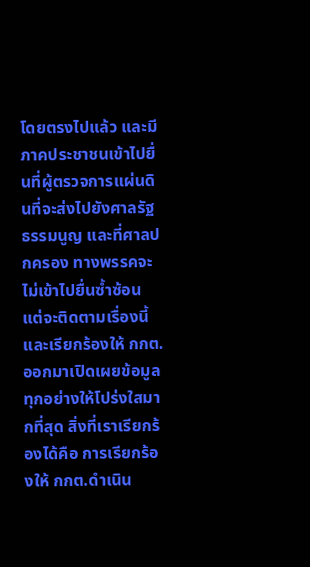โดยตรงไปแล้ว และมีภาคประชาชนเข้าไปยื่นที่ผู้ตรวจการแผ่นดินที่จะส่งไปยังศาลรัฐธรรมนูญ และที่ศาลปกครอง ทางพรรคจะไม่เข้าไปยื่นซ้ำซ้อน แต่จะติดตามเรื่องนี้และเรียกร้องให้ กกต.ออกมาเปิดเผยข้อมูลทุกอย่างให้โปร่งใสมากที่สุด สิ่งที่เราเรียกร้องได้คือ การเรียกร้องให้ กกต.ดำเนิน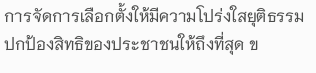การจัดการเลือกตั้งให้มีความโปร่งใสยุติธรรม ปกป้องสิทธิของประชาชนให้ถึงที่สุด ข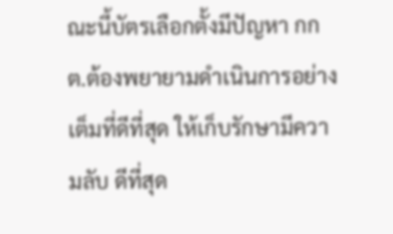ณะนี้บัตรเลือกตั้งมีปัญหา กกต.ต้องพยายามดำเนินการอย่างเต็มที่ดีที่สุด ให้เก็บรักษามีความลับ ดีที่สุด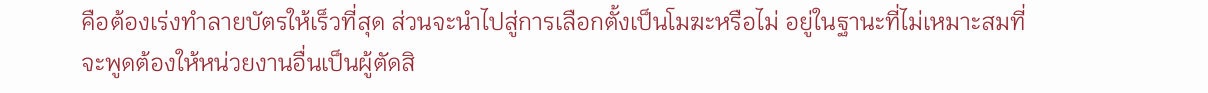คือต้องเร่งทำลายบัตรให้เร็วที่สุด ส่วนจะนำไปสู่การเลือกตั้งเป็นโมฆะหรือไม่ อยู่ในฐานะที่ไม่เหมาะสมที่จะพูดต้องให้หน่วยงานอื่นเป็นผู้ตัดสิ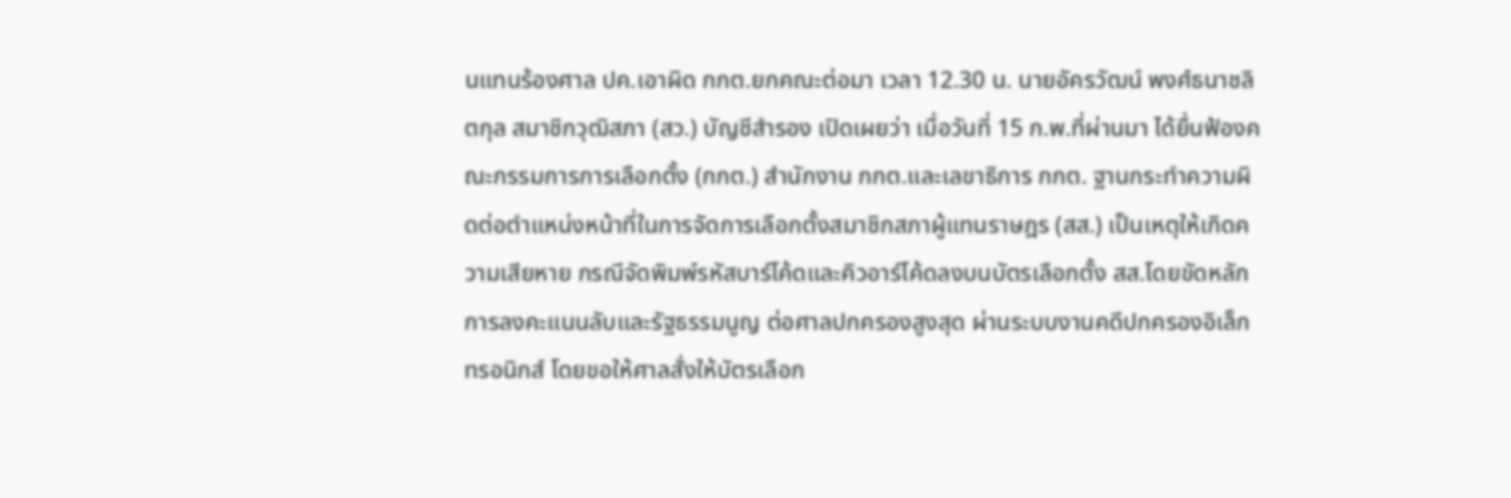นแทนร้องศาล ปค.เอาผิด กกต.ยกคณะต่อมา เวลา 12.30 น. นายอัครวัฒน์ พงศ์ธนาชลิตกุล สมาชิกวุฒิสภา (สว.) บัญชีสำรอง เปิดเผยว่า เมื่อวันที่ 15 ก.พ.ที่ผ่านมา ได้ยื่นฟ้องคณะกรรมการการเลือกตั้ง (กกต.) สำนักงาน กกต.และเลขาธิการ กกต. ฐานกระทำความผิดต่อตำแหน่งหน้าที่ในการจัดการเลือกตั้งสมาชิกสภาผู้แทนราษฎร (สส.) เป็นเหตุให้เกิดความเสียหาย กรณีจัดพิมพ์รหัสบาร์โค้ดและคิวอาร์โค้ดลงบนบัตรเลือกตั้ง สส.โดยขัดหลักการลงคะแนนลับและรัฐธรรมนูญ ต่อศาลปกครองสูงสุด ผ่านระบบงานคดีปกครองอิเล็กทรอนิกส์ โดยขอให้ศาลสั่งให้บัตรเลือก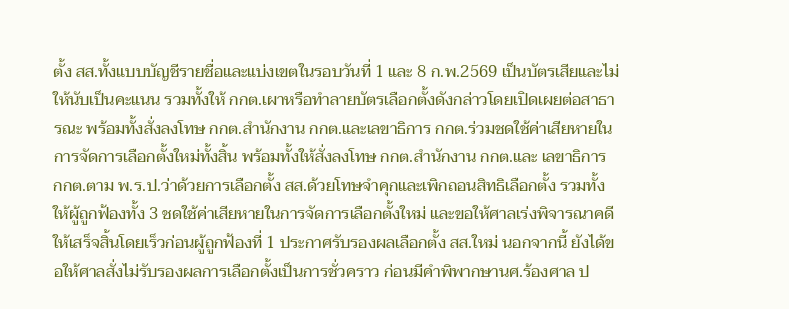ตั้ง สส.ทั้งแบบบัญชีรายชื่อและแบ่งเขตในรอบวันที่ 1 และ 8 ก.พ.2569 เป็นบัตรเสียและไม่ให้นับเป็นคะแนน รวมทั้งให้ กกต.เผาหรือทำลายบัตรเลือกตั้งดังกล่าวโดยเปิดเผยต่อสาธารณะ พร้อมทั้งสั่งลงโทษ กกต.สำนักงาน กกต.และเลขาธิการ กกต.ร่วมชดใช้ค่าเสียหายในการจัดการเลือกตั้งใหม่ทั้งสิ้น พร้อมทั้งให้สั่งลงโทษ กกต.สำนักงาน กกต.และ เลขาธิการ กกต.ตาม พ.ร.ป.ว่าด้วยการเลือกตั้ง สส.ด้วยโทษจำคุกและเพิกถอนสิทธิเลือกตั้ง รวมทั้งให้ผู้ถูกฟ้องทั้ง 3 ชดใช้ค่าเสียหายในการจัดการเลือกตั้งใหม่ และขอให้ศาลเร่งพิจารณาคดีให้เสร็จสิ้นโดยเร็วก่อนผู้ถูกฟ้องที่ 1 ประกาศรับรองผลเลือกตั้ง สส.ใหม่ นอกจากนี้ ยังได้ขอให้ศาลสั่งไม่รับรองผลการเลือกตั้งเป็นการชั่วคราว ก่อนมีคำพิพากษานศ.ร้องศาล ป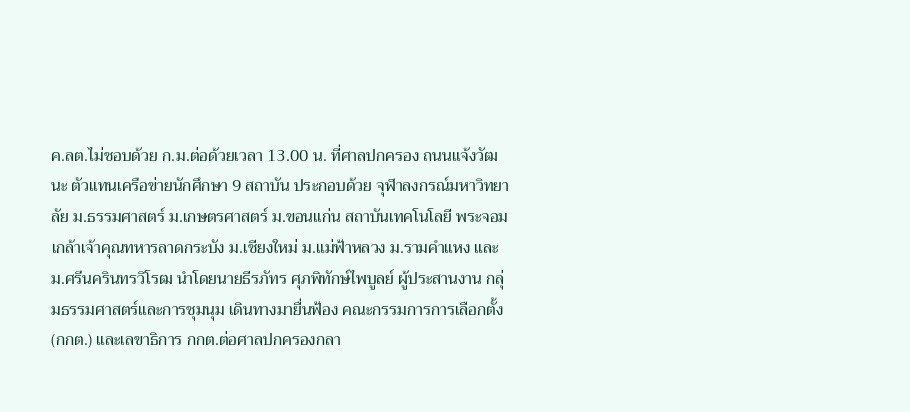ค.ลต.ไม่ชอบด้วย ก.ม.ต่อด้วยเวลา 13.00 น. ที่ศาลปกครอง ถนนแจ้งวัฒนะ ตัวแทนเครือข่ายนักศึกษา 9 สถาบัน ประกอบด้วย จุฬาลงกรณ์มหาวิทยาลัย ม.ธรรมศาสตร์ ม.เกษตรศาสตร์ ม.ขอนแก่น สถาบันเทคโนโลยี พระจอมเกล้าเจ้าคุณทหารลาดกระบัง ม.เชียงใหม่ ม.แม่ฟ้าหลวง ม.รามคำแหง และ ม.ศรีนครินทรวิโรฒ นำโดยนายธีรภัทร ศุภพิทักษ์ไพบูลย์ ผู้ประสานงาน กลุ่มธรรมศาสตร์และการชุมนุม เดินทางมายื่นฟ้อง คณะกรรมการการเลือกตั้ง (กกต.) และเลขาธิการ กกต.ต่อศาลปกครองกลา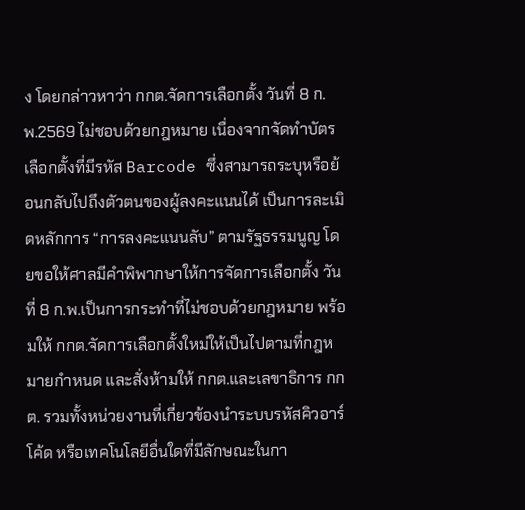ง โดยกล่าวหาว่า กกต.จัดการเลือกตั้ง วันที่ 8 ก.พ.2569 ไม่ชอบด้วยกฎหมาย เนื่องจากจัดทำบัตรเลือกตั้งที่มีรหัส Barcode ซึ่งสามารถระบุหรือย้อนกลับไปถึงตัวตนของผู้ลงคะแนนได้ เป็นการละเมิดหลักการ “การลงคะแนนลับ” ตามรัฐธรรมนูญ โดยขอให้ศาลมีคำพิพากษาให้การจัดการเลือกตั้ง วันที่ 8 ก.พ.เป็นการกระทำที่ไม่ชอบด้วยกฎหมาย พร้อมให้ กกต.จัดการเลือกตั้งใหม่ให้เป็นไปตามที่กฎหมายกำหนด และสั่งห้ามให้ กกต.และเลขาธิการ กกต. รวมทั้งหน่วยงานที่เกี่ยวข้องนำระบบรหัสคิวอาร์โค้ด หรือเทคโนโลยีอื่นใดที่มีลักษณะในกา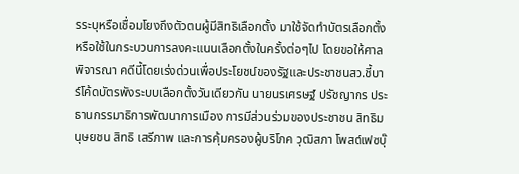รระบุหรือเชื่อมโยงถึงตัวตนผู้มีสิทธิเลือกตั้ง มาใช้จัดทำบัตรเลือกตั้ง หรือใช้ในกระบวนการลงคะแนนเลือกตั้งในครั้งต่อๆไป โดยขอให้ศาลพิจารณา คดีนี้โดยเร่งด่วนเพื่อประโยชน์ของรัฐและประชาชนสว.ชี้บาร์โค้ดบัตรพังระบบเลือกตั้งวันเดียวกัน นายนรเศรษฐ์ ปรัชญากร ประธานกรรมาธิการพัฒนาการเมือง การมีส่วนร่วมของประชาชน สิทธิมนุษยชน สิทธิ เสรีภาพ และการคุ้มครองผู้บริโภค วุฒิสภา โพสต์เฟซบุ๊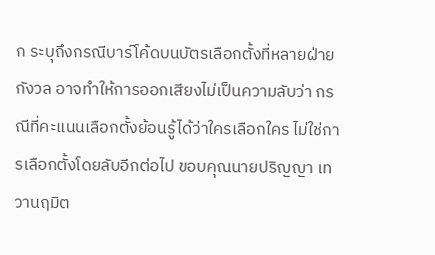ก ระบุถึงกรณีบาร์โค้ดบนบัตรเลือกตั้งที่หลายฝ่ายกังวล อาจทำให้การออกเสียงไม่เป็นความลับว่า กรณีที่คะแนนเลือกตั้งย้อนรู้ได้ว่าใครเลือกใคร ไม่ใช่การเลือกตั้งโดยลับอีกต่อไป ขอบคุณนายปริญญา เทวานฤมิต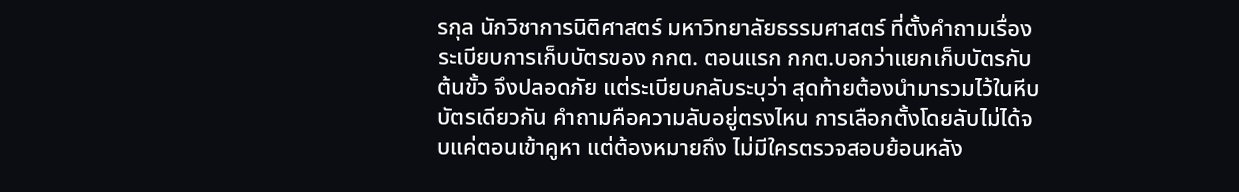รกุล นักวิชาการนิติศาสตร์ มหาวิทยาลัยธรรมศาสตร์ ที่ตั้งคำถามเรื่องระเบียบการเก็บบัตรของ กกต. ตอนแรก กกต.บอกว่าแยกเก็บบัตรกับต้นขั้ว จึงปลอดภัย แต่ระเบียบกลับระบุว่า สุดท้ายต้องนำมารวมไว้ในหีบบัตรเดียวกัน คำถามคือความลับอยู่ตรงไหน การเลือกตั้งโดยลับไม่ได้จบแค่ตอนเข้าคูหา แต่ต้องหมายถึง ไม่มีใครตรวจสอบย้อนหลัง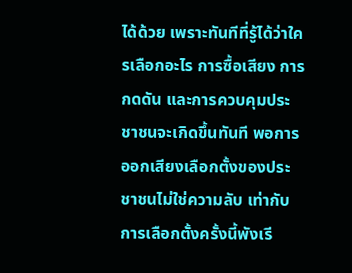ได้ด้วย เพราะทันทีที่รู้ได้ว่าใครเลือกอะไร การซื้อเสียง การกดดัน และการควบคุมประชาชนจะเกิดขึ้นทันที พอการออกเสียงเลือกตั้งของประชาชนไม่ใช่ความลับ เท่ากับการเลือกตั้งครั้งนี้พังเรี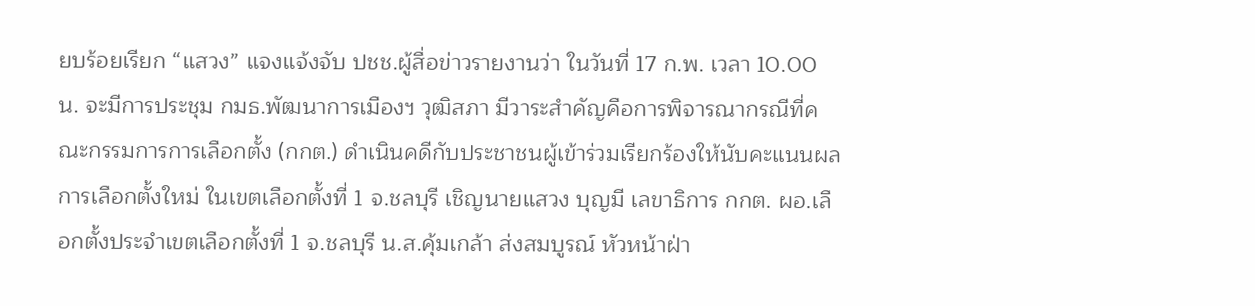ยบร้อยเรียก “แสวง” แจงแจ้งจับ ปชช.ผู้สื่อข่าวรายงานว่า ในวันที่ 17 ก.พ. เวลา 10.00 น. จะมีการประชุม กมธ.พัฒนาการเมืองฯ วุฒิสภา มีวาระสำคัญคือการพิจารณากรณีที่คณะกรรมการการเลือกตั้ง (กกต.) ดำเนินคดีกับประชาชนผู้เข้าร่วมเรียกร้องให้นับคะแนนผลการเลือกตั้งใหม่ ในเขตเลือกตั้งที่ 1 จ.ชลบุรี เชิญนายแสวง บุญมี เลขาธิการ กกต. ผอ.เลือกตั้งประจำเขตเลือกตั้งที่ 1 จ.ชลบุรี น.ส.คุ้มเกล้า ส่งสมบูรณ์ หัวหน้าฝ่า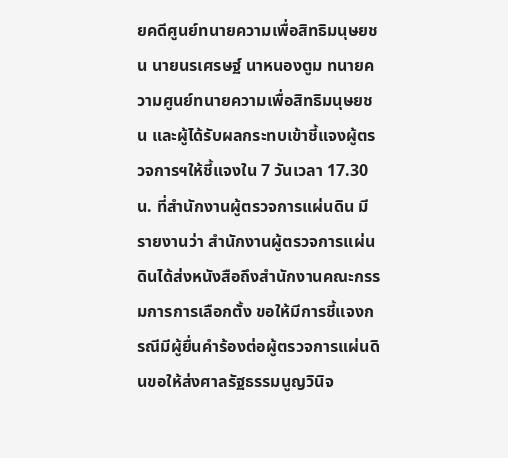ยคดีศูนย์ทนายความเพื่อสิทธิมนุษยชน นายนรเศรษฐ์ นาหนองตูม ทนายความศูนย์ทนายความเพื่อสิทธิมนุษยชน และผู้ได้รับผลกระทบเข้าชี้แจงผู้ตรวจการฯให้ชี้แจงใน 7 วันเวลา 17.30 น. ที่สำนักงานผู้ตรวจการแผ่นดิน มีรายงานว่า สำนักงานผู้ตรวจการแผ่นดินได้ส่งหนังสือถึงสำนักงานคณะกรรมการการเลือกตั้ง ขอให้มีการชี้แจงกรณีมีผู้ยื่นคำร้องต่อผู้ตรวจการแผ่นดินขอให้ส่งศาลรัฐธรรมนูญวินิจ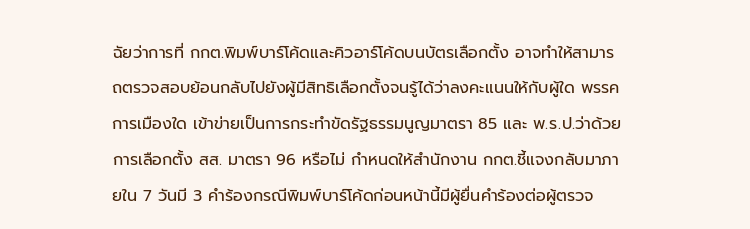ฉัยว่าการที่ กกต.พิมพ์บาร์โค้ดและคิวอาร์โค้ดบนบัตรเลือกตั้ง อาจทำให้สามารถตรวจสอบย้อนกลับไปยังผู้มีสิทธิเลือกตั้งจนรู้ได้ว่าลงคะแนนให้กับผู้ใด พรรคการเมืองใด เข้าข่ายเป็นการกระทำขัดรัฐธรรมนูญมาตรา 85 และ พ.ร.ป.ว่าด้วยการเลือกตั้ง สส. มาตรา 96 หรือไม่ กำหนดให้สำนักงาน กกต.ชี้แจงกลับมาภายใน 7 วันมี 3 คำร้องกรณีพิมพ์บาร์โค้ดก่อนหน้านี้มีผู้ยื่นคำร้องต่อผู้ตรวจ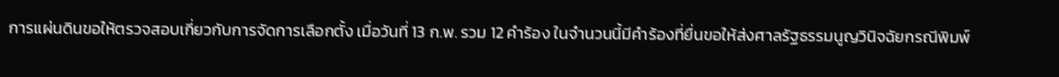การแผ่นดินขอให้ตรวจสอบเกี่ยวกับการจัดการเลือกตั้ง เมื่อวันที่ 13 ก.พ. รวม 12 คำร้อง ในจำนวนนี้มีคำร้องที่ยื่นขอให้ส่งศาลรัฐธรรมนูญวินิจฉัยกรณีพิมพ์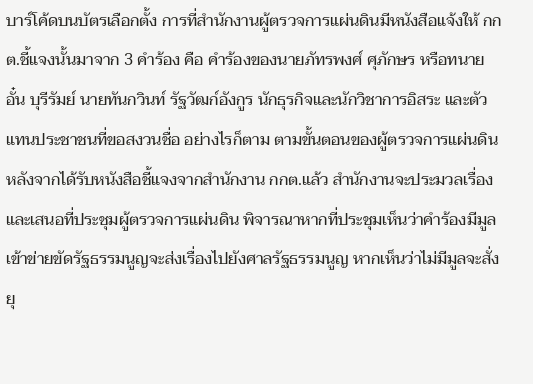บาร์โค้ดบนบัตรเลือกตั้ง การที่สำนักงานผู้ตรวจการแผ่นดินมีหนังสือแจ้งให้ กกต.ชี้แจงนั้นมาจาก 3 คำร้อง คือ คำร้องของนายภัทรพงศ์ ศุภักษร หรือทนายอั๋น บุรีรัมย์ นายทันกวินท์ รัฐวัฒก์อังกูร นักธุรกิจและนักวิชาการอิสระ และตัวแทนประชาชนที่ขอสงวนชื่อ อย่างไรก็ตาม ตามขั้นตอนของผู้ตรวจการแผ่นดินหลังจากได้รับหนังสือชี้แจงจากสำนักงาน กกต.แล้ว สำนักงานจะประมวลเรื่องและเสนอที่ประชุมผู้ตรวจการแผ่นดิน พิจารณาหากที่ประชุมเห็นว่าคำร้องมีมูลเข้าข่ายขัดรัฐธรรมนูญจะส่งเรื่องไปยังศาลรัฐธรรมนูญ หากเห็นว่าไม่มีมูลจะสั่งยุ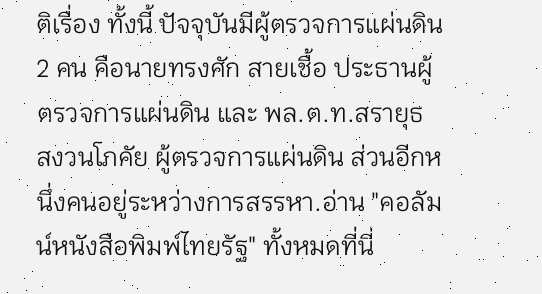ติเรื่อง ทั้งนี้ ปัจจุบันมีผู้ตรวจการแผ่นดิน 2 คน คือนายทรงศัก สายเชื้อ ประธานผู้ตรวจการแผ่นดิน และ พล.ต.ท.สรายุธ สงวนโภคัย ผู้ตรวจการแผ่นดิน ส่วนอีกหนึ่งคนอยู่ระหว่างการสรรหา.อ่าน "คอลัมน์หนังสือพิมพ์ไทยรัฐ" ทั้งหมดที่นี่